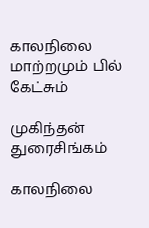காலநிலை மாற்றமும் பில் கேட்சும்

முகிந்தன் துரைசிங்கம்

காலநிலை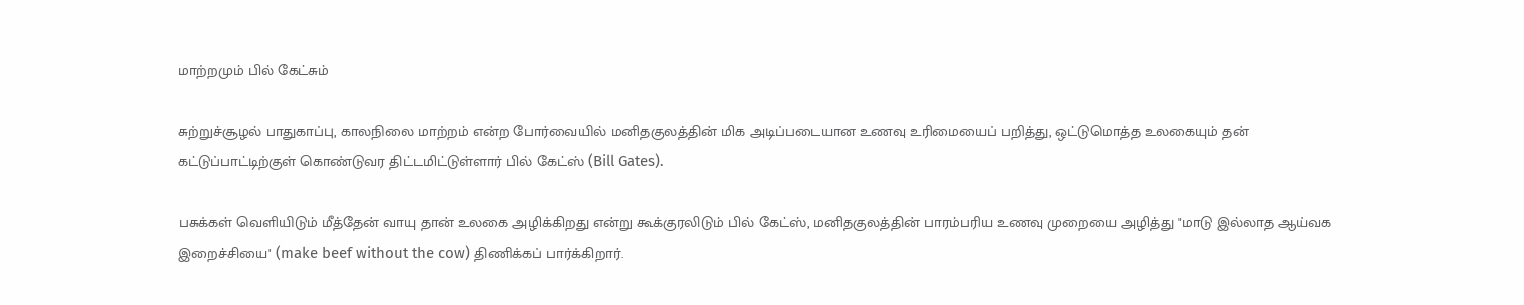மாற்றமும் பில் கேட்சும்

சுற்றுச்சூழல் பாதுகாப்பு, காலநிலை மாற்றம் என்ற போர்வையில் மனிதகுலத்தின் மிக அடிப்படையான உணவு உரிமையைப் பறித்து, ஒட்டுமொத்த உலகையும் தன் கட்டுப்பாட்டிற்குள் கொண்டுவர திட்டமிட்டுள்ளார் பில் கேட்ஸ் (Bill Gates).

பசுக்கள் வெளியிடும் மீத்தேன் வாயு தான் உலகை அழிக்கிறது என்று கூக்குரலிடும் பில் கேட்ஸ், மனிதகுலத்தின் பாரம்பரிய உணவு முறையை அழித்து "மாடு இல்லாத ஆய்வக இறைச்சியை" (make beef without the cow) திணிக்கப் பார்க்கிறார்.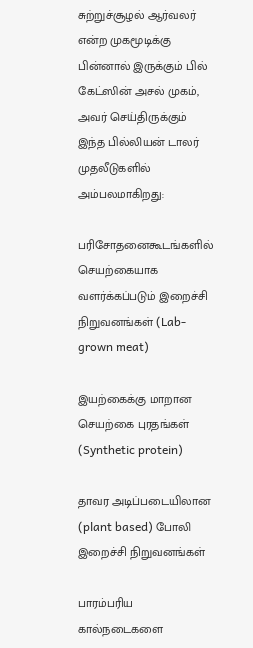சுற்றுச்சூழல் ஆர்வலர் என்ற முகமூடிக்கு பின்னால் இருக்கும் பில் கேட்ஸின் அசல் முகம், அவர் செய்திருக்கும் இந்த பில்லியன் டாலர் முதலீடுகளில் அம்பலமாகிறது:

பரிசோதனைகூடங்களில் செயற்கையாக வளர்க்கப்படும் இறைச்சி நிறுவனங்கள் (Lab-grown meat)

இயற்கைக்கு மாறான செயற்கை புரதங்கள் (Synthetic protein)

தாவர அடிப்படையிலான (plant based) போலி இறைச்சி நிறுவனங்கள்

பாரம்பரிய கால்நடைகளை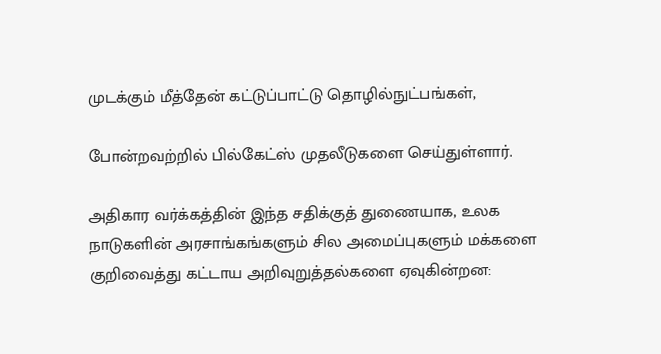முடக்கும் மீத்தேன் கட்டுப்பாட்டு தொழில்நுட்பங்கள்,

போன்றவற்றில் பில்கேட்ஸ் முதலீடுகளை செய்துள்ளார்.

அதிகார வர்க்கத்தின் இந்த சதிக்குத் துணையாக, உலக நாடுகளின் அரசாங்கங்களும் சில அமைப்புகளும் மக்களை குறிவைத்து கட்டாய அறிவுறுத்தல்களை ஏவுகின்றன: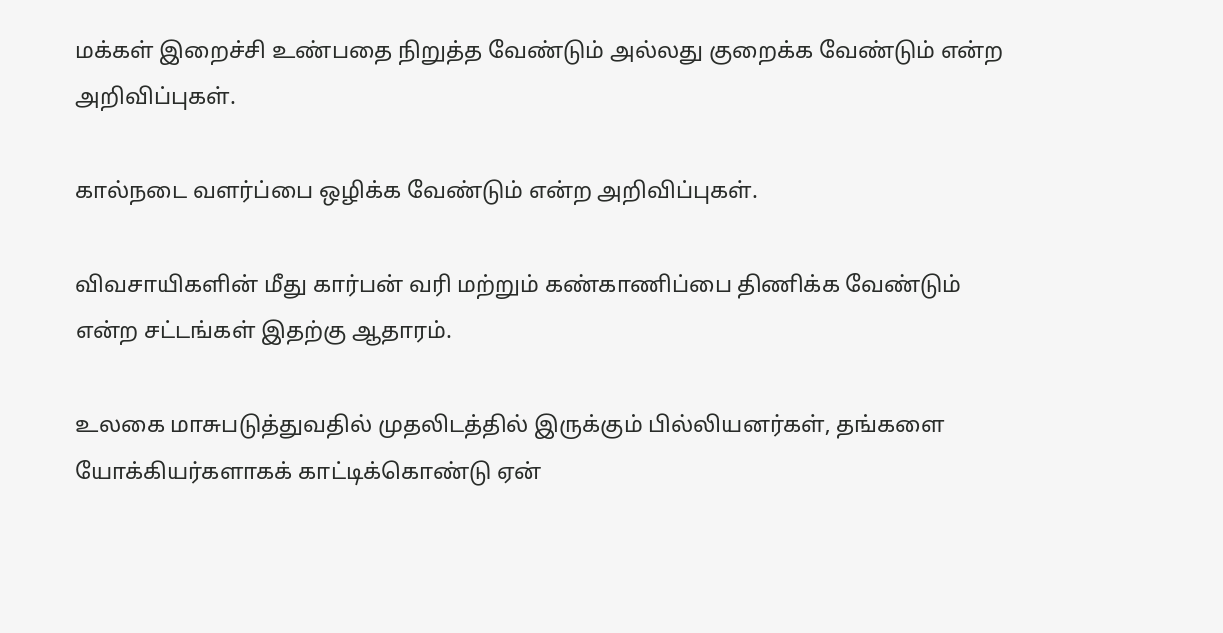மக்கள் இறைச்சி உண்பதை நிறுத்த வேண்டும் அல்லது குறைக்க வேண்டும் என்ற அறிவிப்புகள்.

கால்நடை வளர்ப்பை ஒழிக்க வேண்டும் என்ற அறிவிப்புகள்.

விவசாயிகளின் மீது கார்பன் வரி மற்றும் கண்காணிப்பை திணிக்க வேண்டும் என்ற சட்டங்கள் இதற்கு ஆதாரம்.

உலகை மாசுபடுத்துவதில் முதலிடத்தில் இருக்கும் பில்லியனர்கள், தங்களை யோக்கியர்களாகக் காட்டிக்கொண்டு ஏன்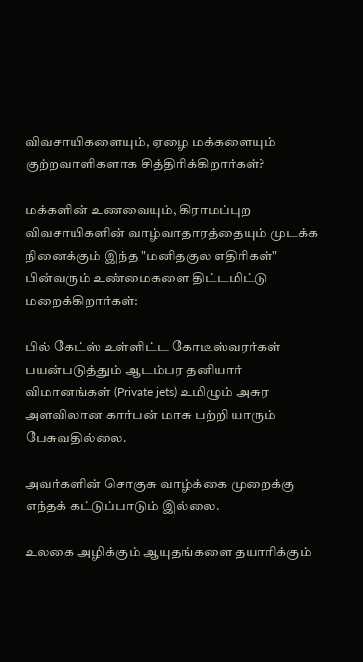விவசாயிகளையும், ஏழை மக்களையும் குற்றவாளிகளாக சித்திரிக்கிறார்கள்?

மக்களின் உணவையும், கிராமப்புற விவசாயிகளின் வாழ்வாதாரத்தையும் முடக்க நினைக்கும் இந்த "மனிதகுல எதிரிகள்" பின்வரும் உண்மைகளை திட்டமிட்டு மறைக்கிறார்கள்:

பில் கேட்ஸ் உள்ளிட்ட கோடீஸ்வரர்கள் பயன்படுத்தும் ஆடம்பர தனியார் விமானங்கள் (Private jets) உமிழும் அசுர அளவிலான கார்பன் மாசு பற்றி யாரும் பேசுவதில்லை.

அவர்களின் சொகுசு வாழ்க்கை முறைக்கு எந்தக் கட்டுப்பாடும் இல்லை.

உலகை அழிக்கும் ஆயுதங்களை தயாரிக்கும்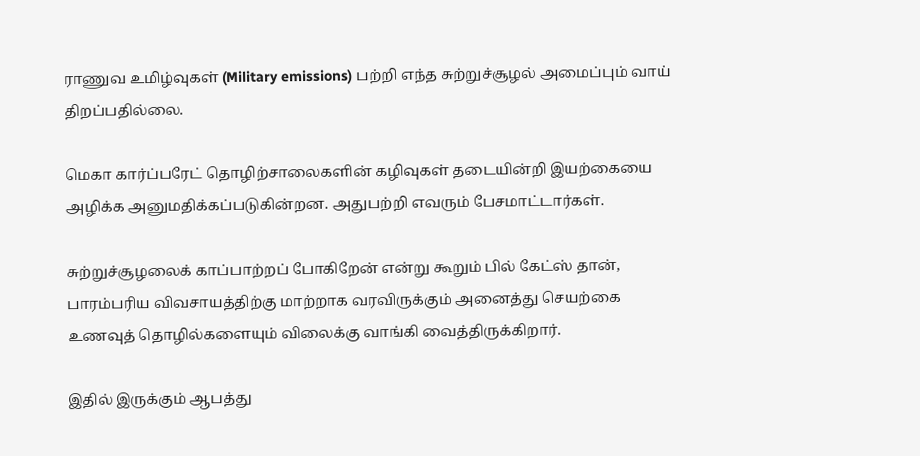ராணுவ உமிழ்வுகள் (Military emissions) பற்றி எந்த சுற்றுச்சூழல் அமைப்பும் வாய் திறப்பதில்லை.

மெகா கார்ப்பரேட் தொழிற்சாலைகளின் கழிவுகள் தடையின்றி இயற்கையை அழிக்க அனுமதிக்கப்படுகின்றன. அதுபற்றி எவரும் பேசமாட்டார்கள்.

சுற்றுச்சூழலைக் காப்பாற்றப் போகிறேன் என்று கூறும் பில் கேட்ஸ் தான், பாரம்பரிய விவசாயத்திற்கு மாற்றாக வரவிருக்கும் அனைத்து செயற்கை உணவுத் தொழில்களையும் விலைக்கு வாங்கி வைத்திருக்கிறார்.

இதில் இருக்கும் ஆபத்து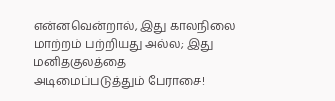என்னவென்றால், இது காலநிலை மாற்றம் பற்றியது அல்ல; இது மனிதகுலத்தை அடிமைப்படுத்தும் பேராசை!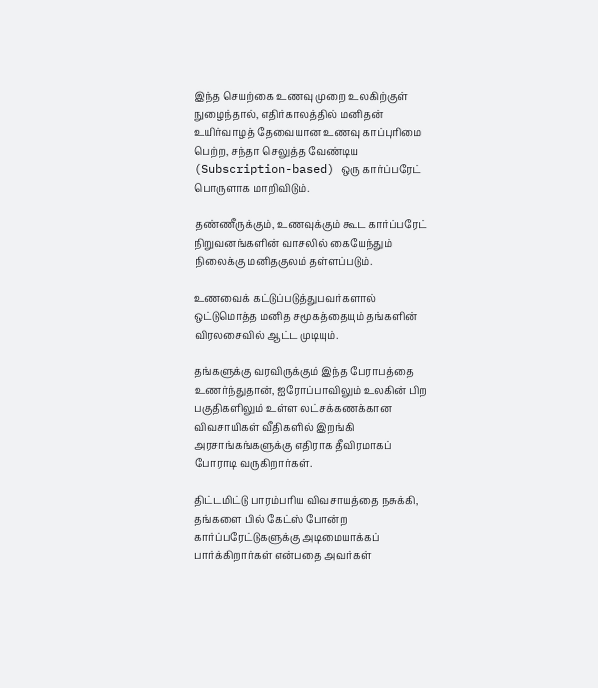இந்த செயற்கை உணவு முறை உலகிற்குள் நுழைந்தால், எதிர்காலத்தில் மனிதன் உயிர்வாழத் தேவையான உணவு காப்புரிமை பெற்ற, சந்தா செலுத்த வேண்டிய (Subscription-based) ஒரு கார்ப்பரேட் பொருளாக மாறிவிடும்.

தண்ணீருக்கும், உணவுக்கும் கூட கார்ப்பரேட் நிறுவனங்களின் வாசலில் கையேந்தும் நிலைக்கு மனிதகுலம் தள்ளப்படும்.

உணவைக் கட்டுப்படுத்துபவர்களால் ஒட்டுமொத்த மனித சமூகத்தையும் தங்களின் விரலசைவில் ஆட்ட முடியும்.

தங்களுக்கு வரவிருக்கும் இந்த பேராபத்தை உணர்ந்துதான், ஐரோப்பாவிலும் உலகின் பிற பகுதிகளிலும் உள்ள லட்சக்கணக்கான விவசாயிகள் வீதிகளில் இறங்கி அரசாங்கங்களுக்கு எதிராக தீவிரமாகப் போராடி வருகிறார்கள்.

திட்டமிட்டு பாரம்பரிய விவசாயத்தை நசுக்கி, தங்களை பில் கேட்ஸ் போன்ற கார்ப்பரேட்டுகளுக்கு அடிமையாக்கப் பார்க்கிறார்கள் என்பதை அவர்கள்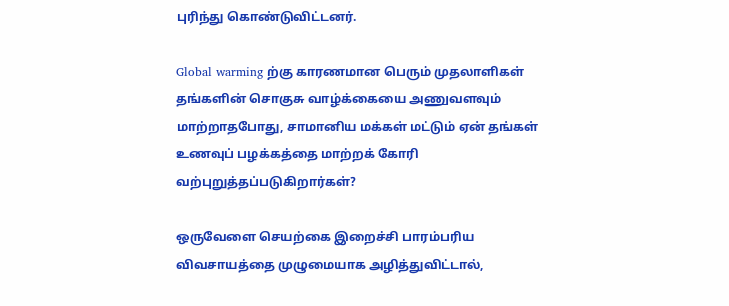புரிந்து கொண்டுவிட்டனர்.

Global warming ற்கு காரணமான பெரும் முதலாளிகள் தங்களின் சொகுசு வாழ்க்கையை அணுவளவும் மாற்றாதபோது, சாமானிய மக்கள் மட்டும் ஏன் தங்கள் உணவுப் பழக்கத்தை மாற்றக் கோரி வற்புறுத்தப்படுகிறார்கள்?

ஒருவேளை செயற்கை இறைச்சி பாரம்பரிய விவசாயத்தை முழுமையாக அழித்துவிட்டால்,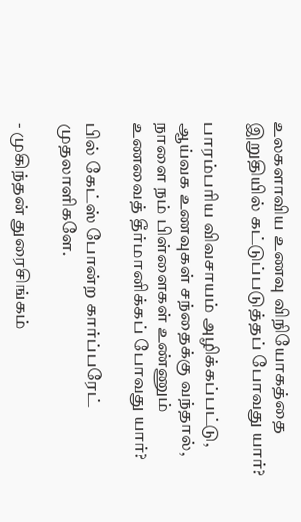உலகளாவிய உணவு விநியோகத்தை இறுதியில் கட்டுப்படுத்தப் போவது யார்?

பாரம்பரிய விவசாயம் அழிக்கப்பட்டு, ஆய்வக உணவுகள் சந்தைக்கு வந்தால், நாளை நம் பிள்ளைகள் உண்ணும் உணவைத் தீர்மானிக்கப் போவது யார்?

பில் கேட்ஸ் போன்ற கார்ப்பரேட் முதலாளிகளே.

- முகிந்தன் துரைசிங்கம்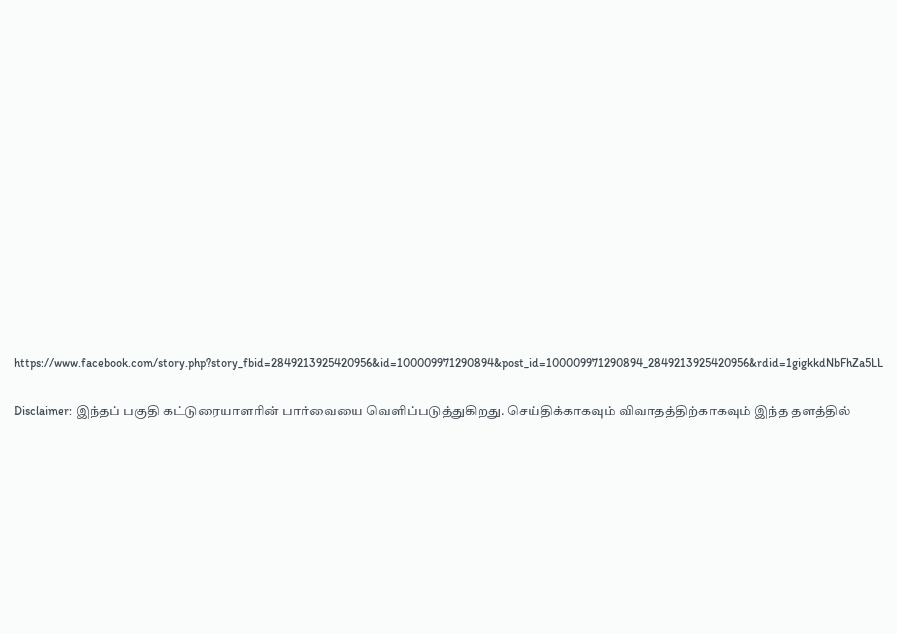https://www.facebook.com/story.php?story_fbid=2849213925420956&id=100009971290894&post_id=100009971290894_2849213925420956&rdid=1gigkkdNbFhZa5LL

Disclaimer: இந்தப் பகுதி கட்டுரையாளரின் பார்வையை வெளிப்படுத்துகிறது. செய்திக்காகவும் விவாதத்திற்காகவும் இந்த தளத்தில்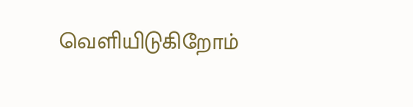வெளியிடுகிறோம்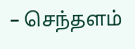– செந்தளம்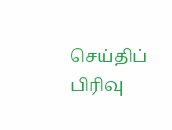செய்திப் பிரிவு